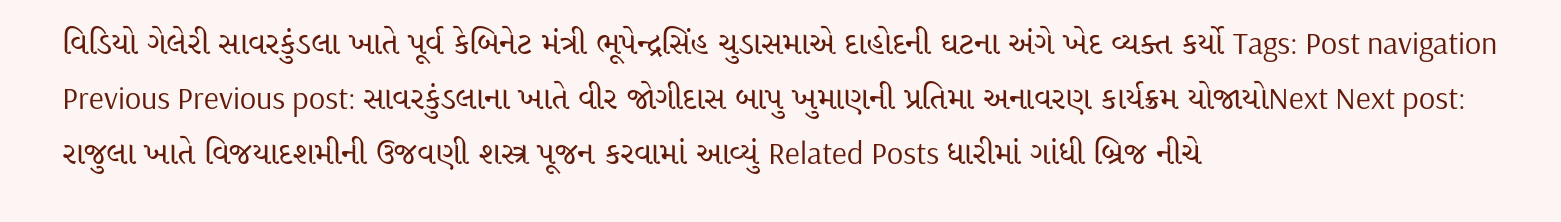વિડિયો ગેલેરી સાવરકુંડલા ખાતે પૂર્વ કેબિનેટ મંત્રી ભૂપેન્દ્રસિંહ ચુડાસમાએ દાહોદની ઘટના અંગે ખેદ વ્યક્ત કર્યો Tags: Post navigation Previous Previous post: સાવરકુંડલાના ખાતે વીર જોગીદાસ બાપુ ખુમાણની પ્રતિમા અનાવરણ કાર્યક્રમ યોજાયોNext Next post: રાજુલા ખાતે વિજયાદશમીની ઉજવણી શસ્ત્ર પૂજન કરવામાં આવ્યું Related Posts ધારીમાં ગાંધી બ્રિજ નીચે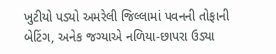ખુટીયો પડ્યો અમરેલી જિલ્લામાં પવનની તોફાની બેટિંગ, અનેક જગ્યાએ નળિયા-છાપરા ઉડ્યા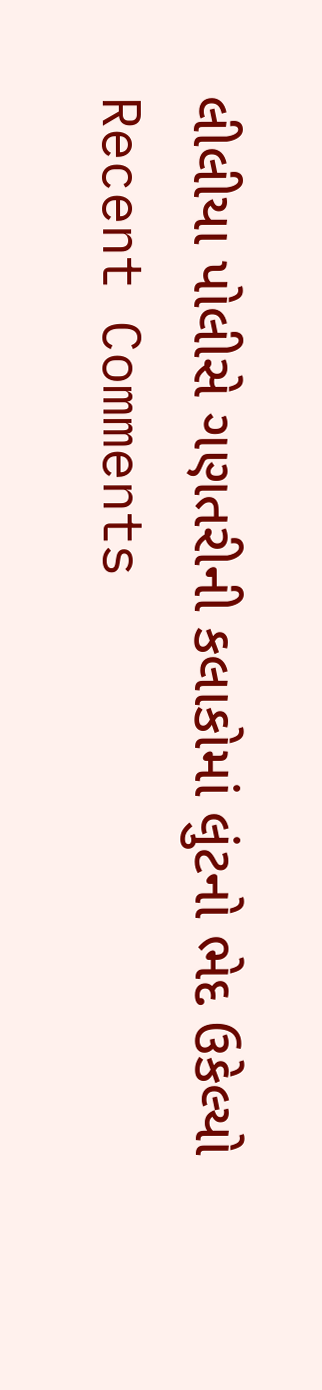લીલીયા પોલીસે ગણતરીની કલાકોમાં લુંટનો ભેદ ઉકેલ્યો
Recent Comments